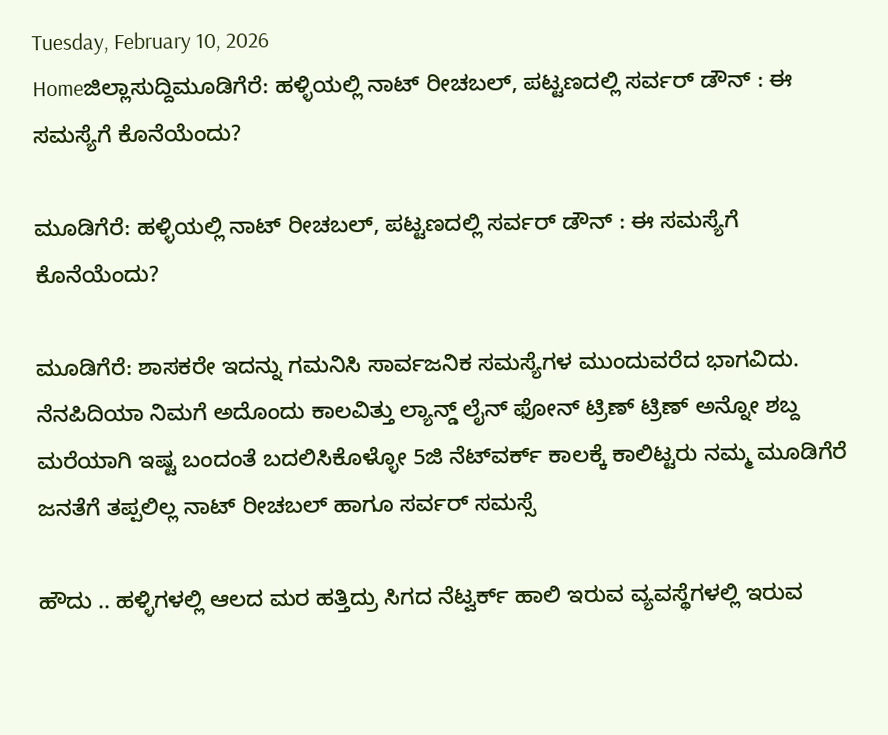Tuesday, February 10, 2026
Homeಜಿಲ್ಲಾಸುದ್ದಿಮೂಡಿಗೆರೆ: ಹಳ್ಳಿಯಲ್ಲಿ ನಾಟ್‌ ರೀಚಬಲ್‌, ಪಟ್ಟಣದಲ್ಲಿ ಸರ್ವರ್‌ ಡೌನ್‌ : ಈ ಸಮಸ್ಯೆಗೆ ಕೊನೆಯೆಂದು?

ಮೂಡಿಗೆರೆ: ಹಳ್ಳಿಯಲ್ಲಿ ನಾಟ್‌ ರೀಚಬಲ್‌, ಪಟ್ಟಣದಲ್ಲಿ ಸರ್ವರ್‌ ಡೌನ್‌ : ಈ ಸಮಸ್ಯೆಗೆ ಕೊನೆಯೆಂದು?

ಮೂಡಿಗೆರೆ: ಶಾಸಕರೇ ಇದನ್ನು ಗಮನಿಸಿ ಸಾರ್ವಜನಿಕ ಸಮಸ್ಯೆಗಳ ಮುಂದುವರೆದ ಭಾಗವಿದು. ನೆನಪಿದಿಯಾ ನಿಮಗೆ ಅದೊಂದು ಕಾಲವಿತ್ತು ಲ್ಯಾನ್ಡ್ ಲೈನ್ ಫೋನ್ ಟ್ರಿಣ್ ಟ್ರಿಣ್ ಅನ್ನೋ ಶಬ್ದ ಮರೆಯಾಗಿ ಇಷ್ಟ ಬಂದಂತೆ ಬದಲಿಸಿಕೊಳ್ಳೋ 5ಜಿ ನೆಟ್‌ವರ್ಕ್‌ ಕಾಲಕ್ಕೆ ಕಾಲಿಟ್ಟರು ನಮ್ಮ ಮೂಡಿಗೆರೆ ಜನತೆಗೆ ತಪ್ಪಲಿಲ್ಲ ನಾಟ್ ರೀಚಬಲ್ ಹಾಗೂ ಸರ್ವರ್ ಸಮಸ್ಸೆ

ಹೌದು .. ಹಳ್ಳಿಗಳಲ್ಲಿ ಆಲದ ಮರ ಹತ್ತಿದ್ರು ಸಿಗದ ನೆಟ್ವರ್ಕ್ ಹಾಲಿ ಇರುವ ವ್ಯವಸ್ಥೆಗಳಲ್ಲಿ ಇರುವ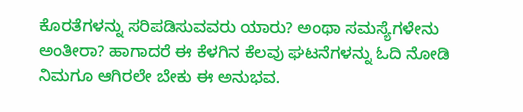ಕೊರತೆಗಳನ್ನು ಸರಿಪಡಿಸುವವರು ಯಾರು? ಅಂಥಾ ಸಮಸ್ಯೆಗಳೇನು ಅಂತೀರಾ? ಹಾಗಾದರೆ ಈ ಕೆಳಗಿನ ಕೆಲವು ಘಟನೆಗಳನ್ನು ಓದಿ ನೋಡಿ ನಿಮಗೂ ಆಗಿರಲೇ ಬೇಕು ಈ ಅನುಭವ.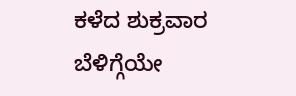ಕಳೆದ ಶುಕ್ರವಾರ ಬೆಳಿಗ್ಗೆಯೇ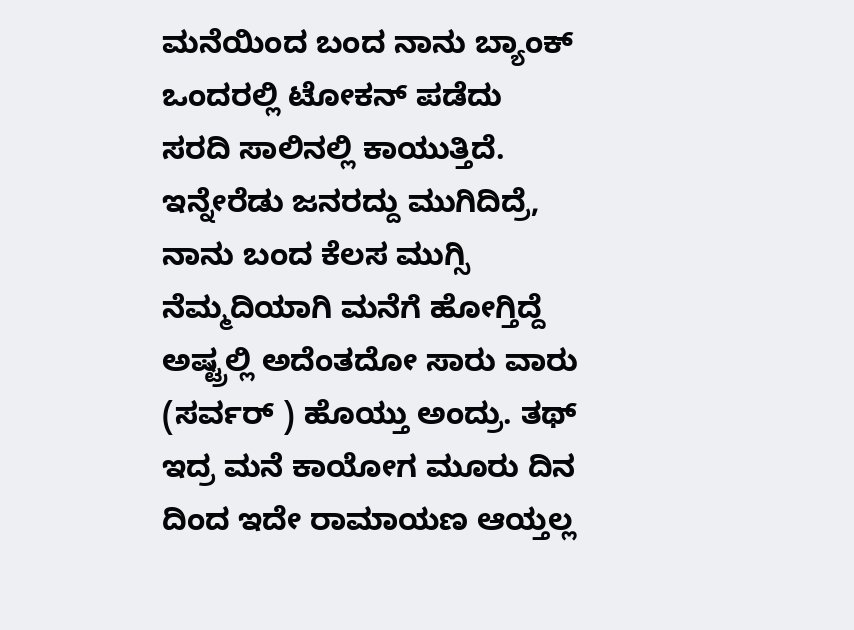ಮನೆಯಿಂದ ಬಂದ ನಾನು ಬ್ಯಾಂಕ್ ಒಂದರಲ್ಲಿ ಟೋಕನ್ ಪಡೆದು ಸರದಿ ಸಾಲಿನಲ್ಲಿ ಕಾಯುತ್ತಿದೆ. ಇನ್ನೇರೆಡು ಜನರದ್ದು ಮುಗಿದಿದ್ರೆ, ನಾನು ಬಂದ ಕೆಲಸ ಮುಗ್ಸಿ ನೆಮ್ಮದಿಯಾಗಿ ಮನೆಗೆ ಹೋಗ್ತಿದ್ದೆ ಅಷ್ಟ್ರಲ್ಲಿ ಅದೆಂತದೋ ಸಾರು ವಾರು (ಸರ್ವರ್ ) ಹೊಯ್ತು ಅಂದ್ರು. ತಥ್ ಇದ್ರ ಮನೆ ಕಾಯೋಗ ಮೂರು ದಿನ ದಿಂದ ಇದೇ ರಾಮಾಯಣ ಆಯ್ತಲ್ಲ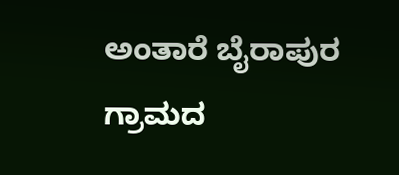ಅಂತಾರೆ ಬೈರಾಪುರ ಗ್ರಾಮದ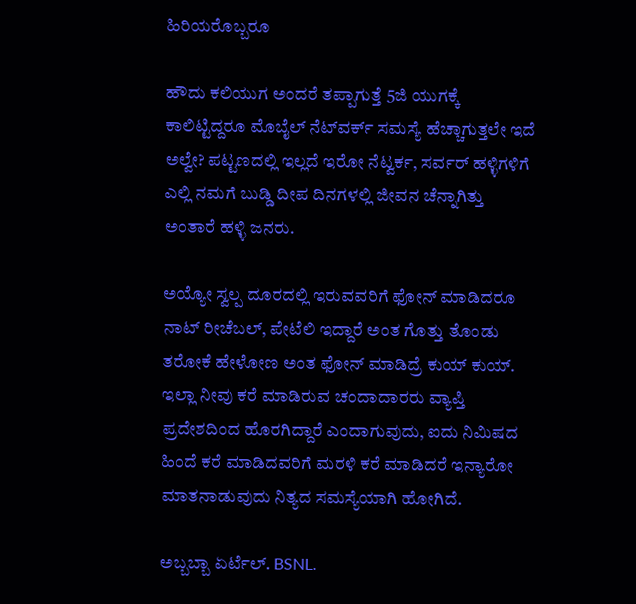ಹಿರಿಯರೊಬ್ಬರೂ

ಹೌದು ಕಲಿಯುಗ ಅಂದರೆ ತಪ್ಪಾಗುತ್ತೆ 5ಜಿ ಯುಗಕ್ಕೆ ಕಾಲಿಟ್ಟಿದ್ದರೂ ಮೊಬೈಲ್‌ ನೆಟ್‌ವರ್ಕ್‌ ಸಮಸ್ಯೆ ಹೆಚ್ಚಾಗುತ್ತಲೇ ಇದೆ ಅಲ್ವೇ? ಪಟ್ಟಣದಲ್ಲಿ ಇಲ್ಲದೆ ಇರೋ ನೆಟ್ವರ್ಕ, ಸರ್ವರ್ ಹಳ್ಳಿಗಳಿಗೆ ಎಲ್ಲಿ ನಮಗೆ ಬುಡ್ಡಿ ದೀಪ ದಿನಗಳಲ್ಲಿ ಜೀವನ ಚೆನ್ನಾಗಿತ್ತು ಅಂತಾರೆ ಹಳ್ಳಿ ಜನರು.

ಅಯ್ಯೋ ಸ್ವಲ್ಪ ದೂರದಲ್ಲಿ ಇರುವವರಿಗೆ ಫೋನ್ ಮಾಡಿದರೂ ನಾಟ್‌ ರೀಚೆಬಲ್, ಪೇಟೆಲಿ ಇದ್ದಾರೆ ಅಂತ ಗೊತ್ತು ತೊಂಡು ತರೋಕೆ ಹೇಳೋಣ ಅಂತ ಫೋನ್ ಮಾಡಿದ್ರೆ ಕುಯ್ ಕುಯ್. ಇಲ್ಲಾ ನೀವು ಕರೆ ಮಾಡಿರುವ ಚಂದಾದಾರರು ವ್ಯಾಪ್ತಿ ಪ್ರದೇಶದಿಂದ ಹೊರಗಿದ್ದಾರೆ ಎಂದಾಗುವುದು, ಐದು ನಿಮಿಷದ ಹಿಂದೆ ಕರೆ ಮಾಡಿದವರಿಗೆ ಮರಳಿ ಕರೆ ಮಾಡಿದರೆ ಇನ್ಯಾರೋ ಮಾತನಾಡುವುದು ನಿತ್ಯದ ಸಮಸ್ಯೆಯಾಗಿ ಹೋಗಿದೆ.

ಅಬ್ಬಬ್ಬಾ ಏರ್ಟೆಲ್. BSNL.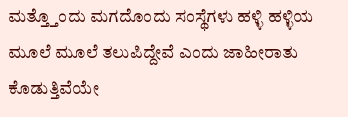ಮತ್ತ್ತೊಂದು ಮಗದೊಂದು ಸಂಸ್ಥೆಗಳು ಹಳ್ಳಿ ಹಳ್ಳಿಯ ಮೂಲೆ ಮೂಲೆ ತಲುಪಿದ್ದೇವೆ ಎಂದು ಜಾಹೀರಾತು ಕೊಡುತ್ತಿವೆಯೇ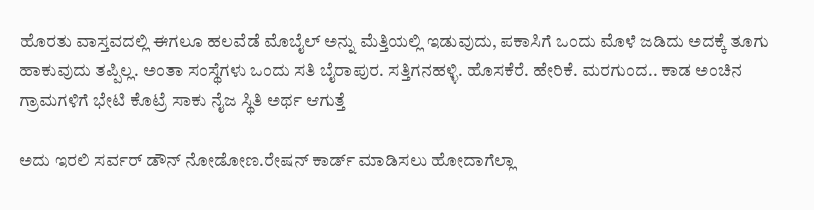ಹೊರತು ವಾಸ್ತವದಲ್ಲಿ ಈಗಲೂ ಹಲವೆಡೆ ಮೊಬೈಲ್‌ ಅನ್ನು ಮೆತ್ತಿಯಲ್ಲಿ ಇಡುವುದು, ಪಕಾಸಿಗೆ ಒಂದು ಮೊಳೆ ಜಡಿದು ಅದಕ್ಕೆ ತೂಗು ಹಾಕುವುದು ತಪ್ಪಿಲ್ಲ. ಅಂತಾ ಸಂಸ್ಥೆಗಳು ಒಂದು ಸತಿ ಬೈರಾಪುರ. ಸತ್ತಿಗನಹಳ್ಳಿ. ಹೊಸಕೆರೆ. ಹೇರಿಕೆ. ಮರಗುಂದ.. ಕಾಡ ಅಂಚಿನ ಗ್ರಾಮಗಳಿಗೆ ಭೇಟಿ ಕೊಟ್ರೆ ಸಾಕು ನೈಜ ಸ್ಥಿತಿ ಅರ್ಥ ಆಗುತ್ತೆ

ಅದು ಇರಲಿ ಸರ್ವರ್‌ ಡೌನ್‌ ನೋಡೋಣ.ರೇಷನ್‌ ಕಾರ್ಡ್‌ ಮಾಡಿಸಲು ಹೋದಾಗೆಲ್ಲಾ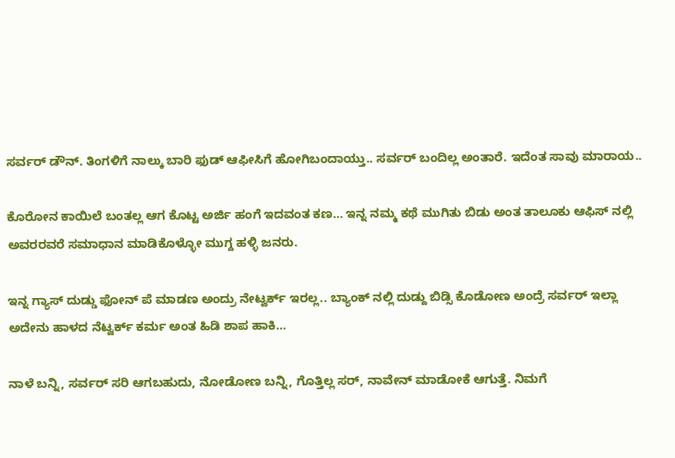ಸರ್ವರ್‌ ಡೌನ್‌. ತಿಂಗಳಿಗೆ ನಾಲ್ಕು ಬಾರಿ ಫುಡ್‌ ಆಫೀಸಿಗೆ ಹೋಗಿಬಂದಾಯ್ತು.. ಸರ್ವರ್ ಬಂದಿಲ್ಲ ಅಂತಾರೆ. ಇದೆಂತ ಸಾವು ಮಾರಾಯ..

ಕೊರೋನ ಕಾಯಿಲೆ ಬಂತಲ್ಲ ಆಗ ಕೊಟ್ಟ ಅರ್ಜಿ ಹಂಗೆ ಇದವಂತ ಕಣ… ಇನ್ನ ನಮ್ಮ ಕಥೆ ಮುಗಿತು ಬಿಡು ಅಂತ ತಾಲೂಕು ಆಫಿಸ್ ನಲ್ಲಿ ಅವರರವರೆ ಸಮಾಧಾನ ಮಾಡಿಕೊಳ್ಳೋ ಮುಗ್ದ ಹಳ್ಳಿ ಜನರು.

ಇನ್ನ ಗ್ಯಾಸ್ ದುಡ್ಡು ಫೋನ್ ಪೆ ಮಾಡಣ ಅಂದ್ರು ನೇಟ್ವರ್ಕ್ ಇರಲ್ಲ.. ಬ್ಯಾಂಕ್ ನಲ್ಲಿ ದುಡ್ದು ಬಿಡ್ಸಿ ಕೊಡೋಣ ಅಂದ್ರೆ ಸರ್ವರ್ ಇಲ್ಲಾ ಅದೇನು ಹಾಳದ ನೆಟ್ವರ್ಕ್ ಕರ್ಮ ಅಂತ ಹಿಡಿ ಶಾಪ ಹಾಕಿ…

ನಾಳೆ ಬನ್ನಿ, ಸರ್ವರ್ ಸರಿ ಆಗಬಹುದು, ನೋಡೋಣ ಬನ್ನಿ, ಗೊತ್ತಿಲ್ಲ ಸರ್, ನಾವೇನ್ ಮಾಡೋಕೆ ಆಗುತ್ತೆ. ನಿಮಗೆ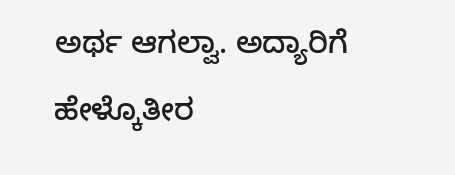ಅರ್ಥ ಆಗಲ್ವಾ. ಅದ್ಯಾರಿಗೆ ಹೇಳ್ಕೊತೀರ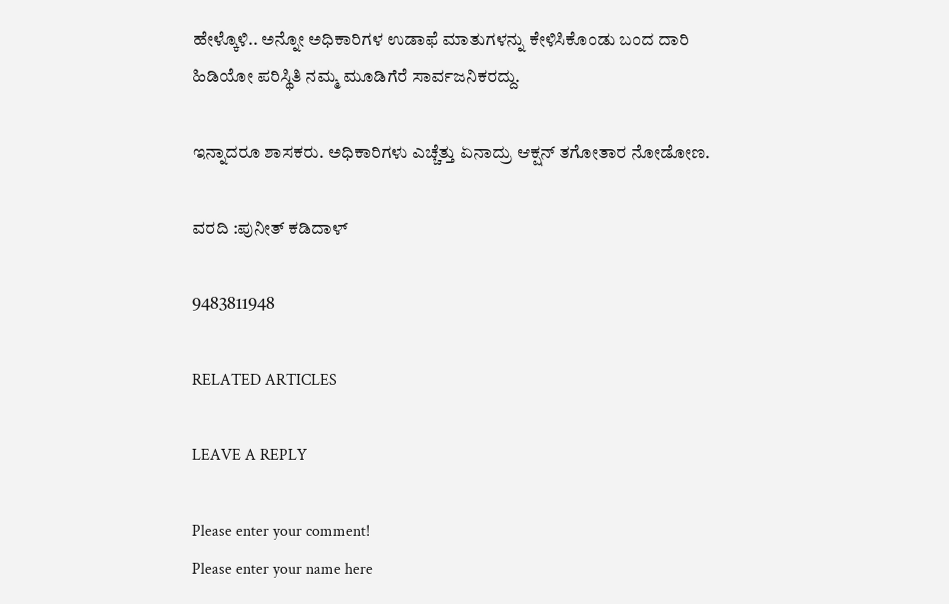ಹೇಳ್ಕೊಳಿ.. ಅನ್ನೋ ಅಧಿಕಾರಿಗಳ ಉಡಾಫೆ ಮಾತುಗಳನ್ನು ಕೇಳಿಸಿಕೊಂಡು ಬಂದ ದಾರಿ ಹಿಡಿಯೋ ಪರಿಸ್ಥಿತಿ ನಮ್ಮ ಮೂಡಿಗೆರೆ ಸಾರ್ವಜನಿಕರದ್ದು.

ಇನ್ನಾದರೂ ಶಾಸಕರು. ಅಧಿಕಾರಿಗಳು ಎಚ್ಚೆತ್ತು ಏನಾದ್ರು ಆಕ್ಷನ್ ತಗೋತಾರ ನೋಡೋಣ.

ವರದಿ :ಪುನೀತ್ ಕಡಿದಾಳ್

9483811948

RELATED ARTICLES

LEAVE A REPLY

Please enter your comment!
Please enter your name here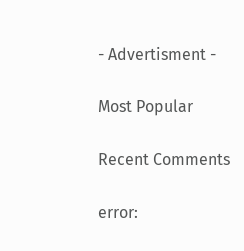- Advertisment -

Most Popular

Recent Comments

error: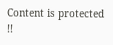Content is protected !!